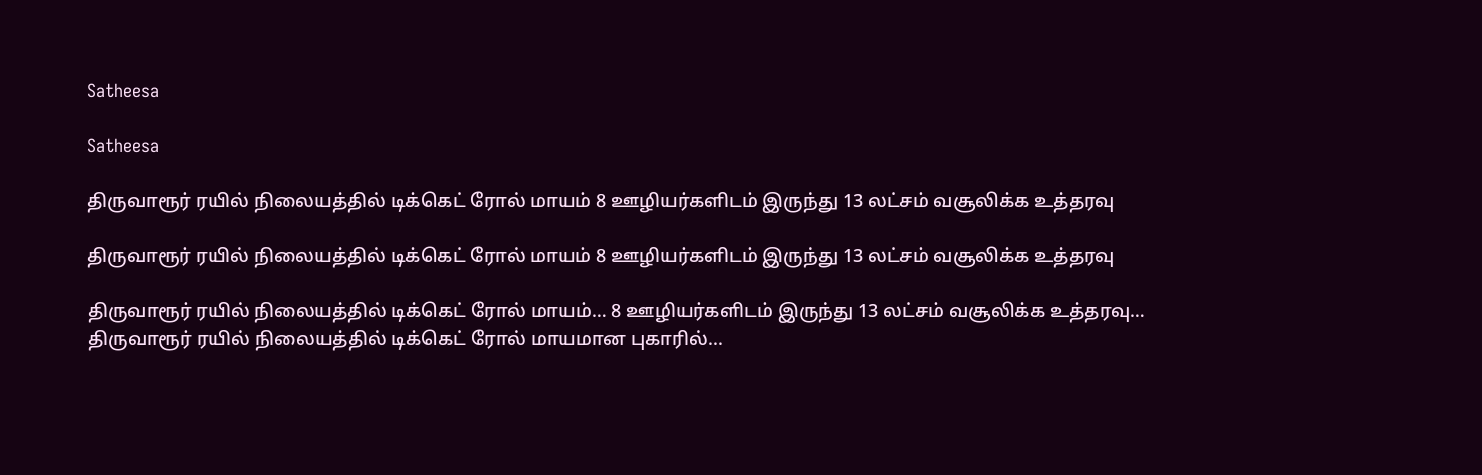Satheesa

Satheesa

திருவாரூர் ரயில் நிலையத்தில் டிக்கெட் ரோல் மாயம் 8 ஊழியர்களிடம் இருந்து 13 லட்சம் வசூலிக்க உத்தரவு

திருவாரூர் ரயில் நிலையத்தில் டிக்கெட் ரோல் மாயம் 8 ஊழியர்களிடம் இருந்து 13 லட்சம் வசூலிக்க உத்தரவு

திருவாரூர் ரயில் நிலையத்தில் டிக்கெட் ரோல் மாயம்… 8 ஊழியர்களிடம் இருந்து 13 லட்சம் வசூலிக்க உத்தரவு… திருவாரூர் ரயில் நிலையத்தில் டிக்கெட் ரோல் மாயமான புகாரில்...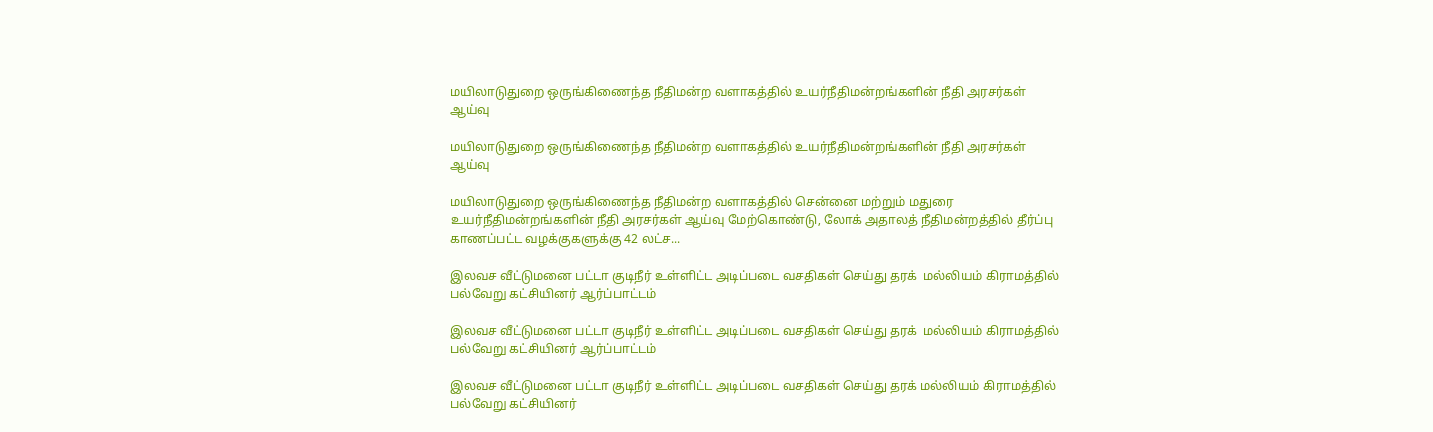மயிலாடுதுறை ஒருங்கிணைந்த நீதிமன்ற வளாகத்தில் உயர்நீதிமன்றங்களின் நீதி அரசர்கள் ஆய்வு

மயிலாடுதுறை ஒருங்கிணைந்த நீதிமன்ற வளாகத்தில் உயர்நீதிமன்றங்களின் நீதி அரசர்கள் ஆய்வு

மயிலாடுதுறை ஒருங்கிணைந்த நீதிமன்ற வளாகத்தில் சென்னை மற்றும் மதுரை உயர்நீதிமன்றங்களின் நீதி அரசர்கள் ஆய்வு மேற்கொண்டு, லோக் அதாலத் நீதிமன்றத்தில் தீர்ப்பு காணப்பட்ட வழக்குகளுக்கு 42 லட்ச...

இலவச வீட்டுமனை பட்டா குடிநீர் உள்ளிட்ட அடிப்படை வசதிகள் செய்து தரக்  மல்லியம் கிராமத்தில் பல்வேறு கட்சியினர் ஆர்ப்பாட்டம்

இலவச வீட்டுமனை பட்டா குடிநீர் உள்ளிட்ட அடிப்படை வசதிகள் செய்து தரக்  மல்லியம் கிராமத்தில் பல்வேறு கட்சியினர் ஆர்ப்பாட்டம்

இலவச வீட்டுமனை பட்டா குடிநீர் உள்ளிட்ட அடிப்படை வசதிகள் செய்து தரக் மல்லியம் கிராமத்தில் பல்வேறு கட்சியினர்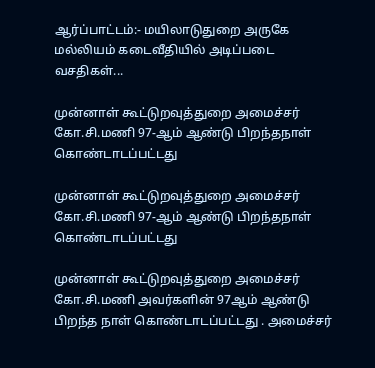ஆர்ப்பாட்டம்:- மயிலாடுதுறை அருகே மல்லியம் கடைவீதியில் அடிப்படை வசதிகள்...

முன்னாள் கூட்டுறவுத்துறை அமைச்சர் கோ‌.சி.மணி 97-ஆம் ஆண்டு பிறந்தநாள் கொண்டாடப்பட்டது

முன்னாள் கூட்டுறவுத்துறை அமைச்சர் கோ‌.சி.மணி 97-ஆம் ஆண்டு பிறந்தநாள் கொண்டாடப்பட்டது

முன்னாள் கூட்டுறவுத்துறை அமைச்சர் கோ‌.சி.மணி அவர்களின் 97ஆம் ஆண்டு பிறந்த நாள் கொண்டாடப்பட்டது . அமைச்சர்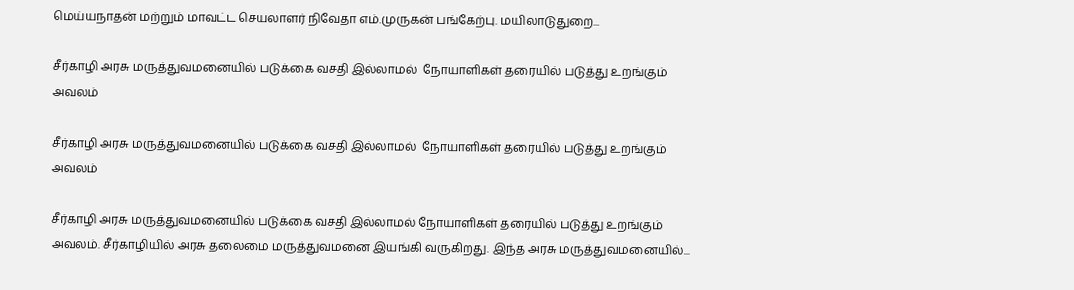மெய்யநாதன் மற்றும் மாவட்ட செயலாளர் நிவேதா எம்.முருகன் பங்கேற்பு. மயிலாடுதுறை...

சீர்காழி அரசு மருத்துவமனையில் படுக்கை வசதி இல்லாமல்  நோயாளிகள் தரையில் படுத்து உறங்கும் அவலம்

சீர்காழி அரசு மருத்துவமனையில் படுக்கை வசதி இல்லாமல்  நோயாளிகள் தரையில் படுத்து உறங்கும் அவலம்

சீர்காழி அரசு மருத்துவமனையில் படுக்கை வசதி இல்லாமல் நோயாளிகள் தரையில் படுத்து உறங்கும் அவலம். சீர்காழியில் அரசு தலைமை மருத்துவமனை இயங்கி வருகிறது. இந்த அரசு மருத்துவமனையில்...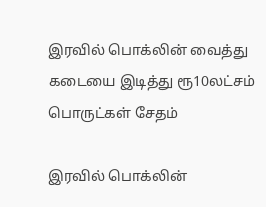இரவில் பொக்லின் வைத்து கடையை இடித்து ரூ10லட்சம் பொருட்கள் சேதம்

இரவில் பொக்லின்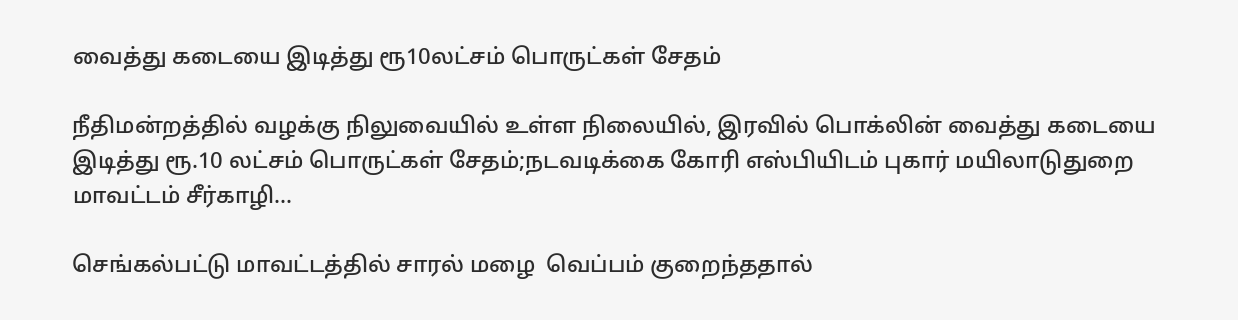வைத்து கடையை இடித்து ரூ10லட்சம் பொருட்கள் சேதம்

நீதிமன்றத்தில் வழக்கு நிலுவையில் உள்ள நிலையில், இரவில் பொக்லின் வைத்து கடையை இடித்து ரூ.10 லட்சம் பொருட்கள் சேதம்;நடவடிக்கை கோரி எஸ்பியிடம் புகார் மயிலாடுதுறை மாவட்டம் சீர்காழி...

செங்கல்பட்டு மாவட்டத்தில் சாரல் மழை  வெப்பம் குறைந்ததால்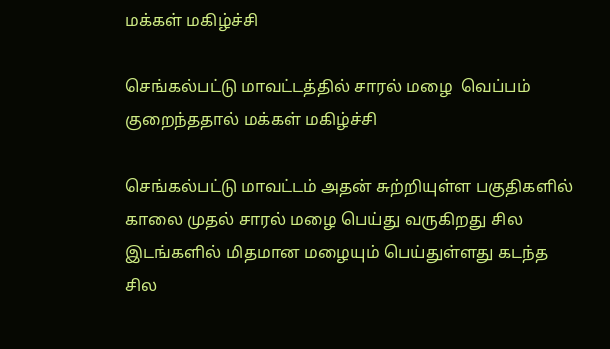மக்கள் மகிழ்ச்சி

செங்கல்பட்டு மாவட்டத்தில் சாரல் மழை  வெப்பம் குறைந்ததால் மக்கள் மகிழ்ச்சி

செங்கல்பட்டு மாவட்டம் அதன் சுற்றியுள்ள பகுதிகளில் காலை முதல் சாரல் மழை பெய்து வருகிறது சில இடங்களில் மிதமான மழையும் பெய்துள்ளது கடந்த சில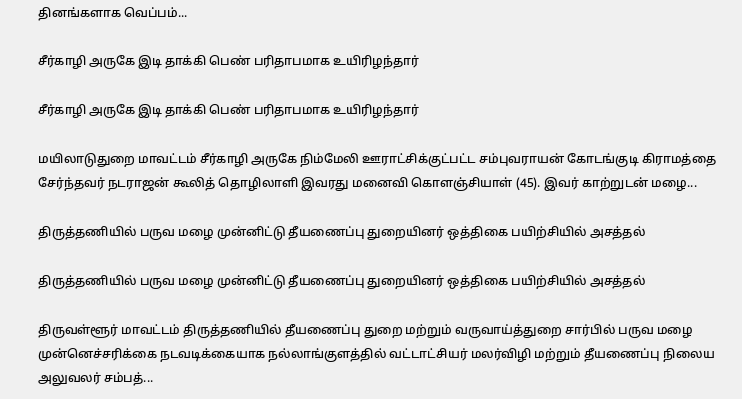தினங்களாக வெப்பம்...

சீர்காழி அருகே இடி தாக்கி பெண் பரிதாபமாக உயிரிழந்தார்

சீர்காழி அருகே இடி தாக்கி பெண் பரிதாபமாக உயிரிழந்தார்

மயிலாடுதுறை மாவட்டம் சீர்காழி அருகே நிம்மேலி ஊராட்சிக்குட்பட்ட சம்புவராயன் கோடங்குடி கிராமத்தை சேர்ந்தவர் நடராஜன் கூலித் தொழிலாளி இவரது மனைவி கொளஞ்சியாள் (45). இவர் காற்றுடன் மழை...

திருத்தணியில் பருவ மழை முன்னிட்டு தீயணைப்பு துறையினர் ஒத்திகை பயிற்சியில் அசத்தல்

திருத்தணியில் பருவ மழை முன்னிட்டு தீயணைப்பு துறையினர் ஒத்திகை பயிற்சியில் அசத்தல்

திருவள்ளூர் மாவட்டம் திருத்தணியில் தீயணைப்பு துறை மற்றும் வருவாய்த்துறை சார்பில் பருவ மழை முன்னெச்சரிக்கை நடவடிக்கையாக நல்லாங்குளத்தில் வட்டாட்சியர் மலர்விழி மற்றும் தீயணைப்பு நிலைய அலுவலர் சம்பத்...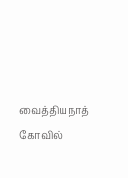வைத்தியநாத் கோவில்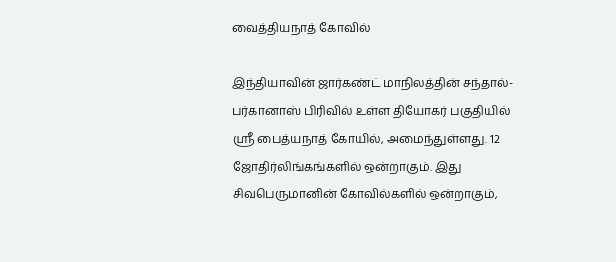வைத்தியநாத் கோவில்

இந்தியாவின் ஜார்கண்ட் மாநிலத்தின் சந்தால்-பர்கானாஸ் பிரிவில் உள்ள தியோகர் பகுதியில் ஸ்ரீ பைத்யநாத் கோயில், அமைந்துள்ளது. 12 ஜோதிர்லிங்கங்களில் ஒன்றாகும். இது சிவபெருமானின் கோவில்களில் ஒன்றாகும்,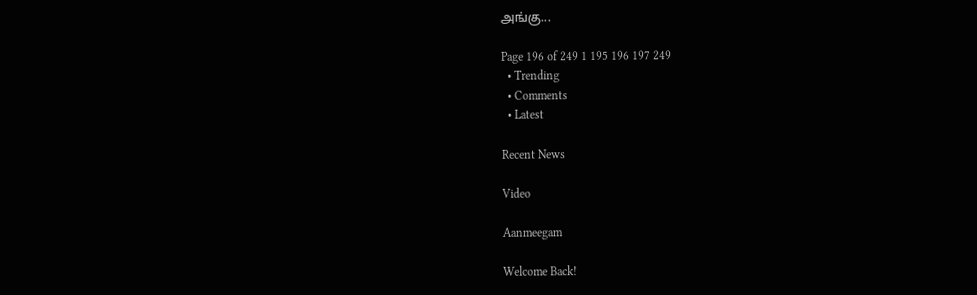அங்கு...

Page 196 of 249 1 195 196 197 249
  • Trending
  • Comments
  • Latest

Recent News

Video

Aanmeegam

Welcome Back!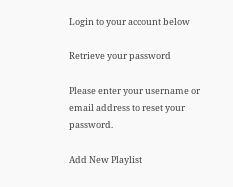Login to your account below

Retrieve your password

Please enter your username or email address to reset your password.

Add New Playlist